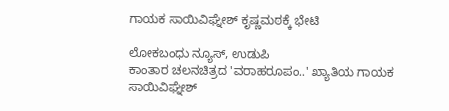ಗಾಯಕ ಸಾಯಿವಿಘ್ನೇಶ್ ಕೃಷ್ಣಮಠಕ್ಕೆ ಭೇಟಿ

ಲೋಕಬಂಧು ನ್ಯೂಸ್, ಉಡುಪಿ
ಕಾಂತಾರ ಚಲನಚಿತ್ರದ 'ವರಾಹರೂಪಂ..' ಖ್ಯಾತಿಯ ಗಾಯಕ ಸಾಯಿವಿಘ್ನೇಶ್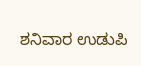ಶನಿವಾರ ಉಡುಪಿ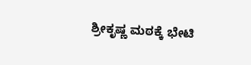ಶ್ರೀಕೃಷ್ಣ ಮಠಕ್ಕೆ ಭೇಟಿ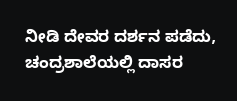ನೀಡಿ ದೇವರ ದರ್ಶನ ಪಡೆದು, ಚಂದ್ರಶಾಲೆಯಲ್ಲಿ ದಾಸರ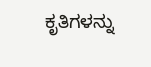ಕೃತಿಗಳನ್ನು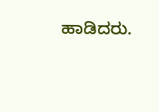ಹಾಡಿದರು.